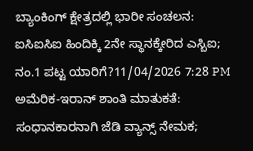ಬ್ಯಾಂಕಿಂಗ್ ಕ್ಷೇತ್ರದಲ್ಲಿ ಭಾರೀ ಸಂಚಲನ: ಐಸಿಐಸಿಐ ಹಿಂದಿಕ್ಕಿ 2ನೇ ಸ್ಥಾನಕ್ಕೇರಿದ ಎಸ್ಬಿಐ; ನಂ.1 ಪಟ್ಟ ಯಾರಿಗೆ?11/04/2026 7:28 PM
ಅಮೆರಿಕ-ಇರಾನ್ ಶಾಂತಿ ಮಾತುಕತೆ: ಸಂಧಾನಕಾರನಾಗಿ ಜೆಡಿ ವ್ಯಾನ್ಸ್ ನೇಮಕ;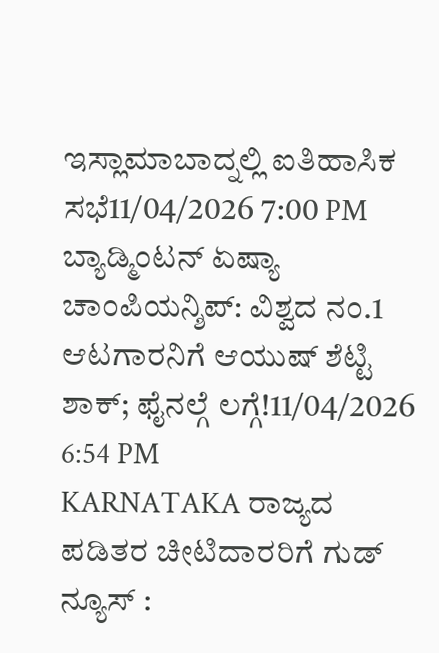ಇಸ್ಲಾಮಾಬಾದ್ನಲ್ಲಿ ಐತಿಹಾಸಿಕ ಸಭೆ11/04/2026 7:00 PM
ಬ್ಯಾಡ್ಮಿಂಟನ್ ಏಷ್ಯಾ ಚಾಂಪಿಯನ್ಶಿಪ್: ವಿಶ್ವದ ನಂ.1 ಆಟಗಾರನಿಗೆ ಆಯುಷ್ ಶೆಟ್ಟಿ ಶಾಕ್; ಫೈನಲ್ಗೆ ಲಗ್ಗೆ!11/04/2026 6:54 PM
KARNATAKA ರಾಜ್ಯದ ಪಡಿತರ ಚೀಟಿದಾರರಿಗೆ ಗುಡ್ ನ್ಯೂಸ್ :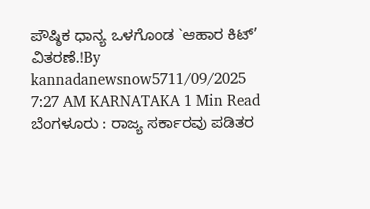ಪೌಷ್ಠಿಕ ಧಾನ್ಯ ಒಳಗೊಂಡ `ಆಹಾರ ಕಿಟ್’ ವಿತರಣೆ.!By kannadanewsnow5711/09/2025 7:27 AM KARNATAKA 1 Min Read ಬೆಂಗಳೂರು : ರಾಜ್ಯ ಸರ್ಕಾರವು ಪಡಿತರ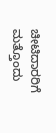ಚೀಟಿದಾರರಿಗೆ ಮತ್ತೊಂದು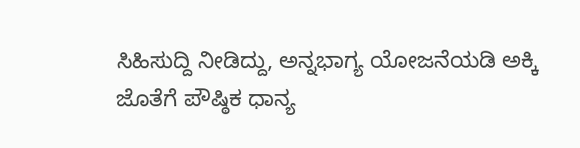ಸಿಹಿಸುದ್ದಿ ನೀಡಿದ್ದು, ಅನ್ನಭಾಗ್ಯ ಯೋಜನೆಯಡಿ ಅಕ್ಕಿ ಜೊತೆಗೆ ಪೌಷ್ಠಿಕ ಧಾನ್ಯ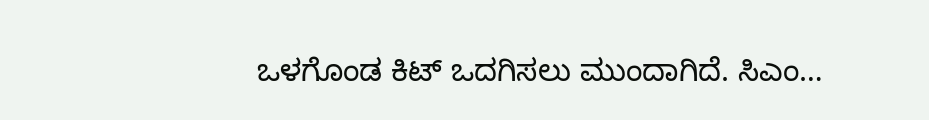ಒಳಗೊಂಡ ಕಿಟ್ ಒದಗಿಸಲು ಮುಂದಾಗಿದೆ. ಸಿಎಂ…